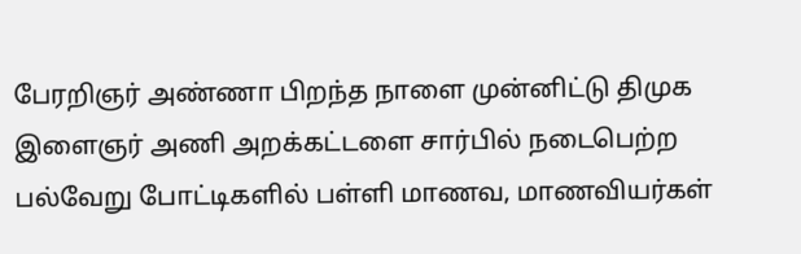பேரறிஞர் அண்ணா பிறந்த நாளை முன்னிட்டு திமுக இளைஞர் அணி அறக்கட்டளை சார்பில் நடைபெற்ற பல்வேறு போட்டிகளில் பள்ளி மாணவ, மாணவியர்கள்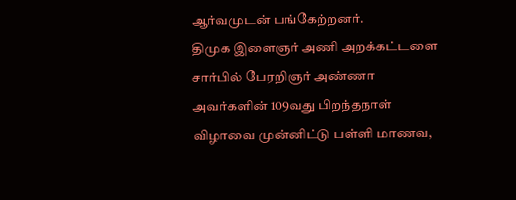ஆர்வமுடன் பங்கேற்றனர்.
திமுக இளைஞர் அணி அறக்கட்டளை சார்பில் பேரறிஞர் அண்ணா அவர்களின் 109வது பிறந்தநாள் விழாவை முன்னிட்டு பள்ளி மாணவ,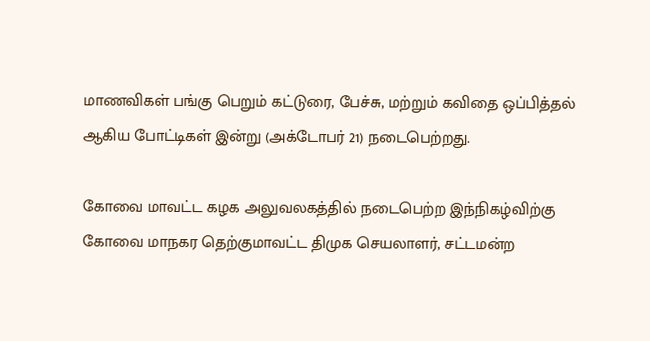மாணவிகள் பங்கு பெறும் கட்டுரை, பேச்சு, மற்றும் கவிதை ஒப்பித்தல் ஆகிய போட்டிகள் இன்று (அக்டோபர் 21) நடைபெற்றது.

கோவை மாவட்ட கழக அலுவலகத்தில் நடைபெற்ற இந்நிகழ்விற்கு கோவை மாநகர தெற்குமாவட்ட திமுக செயலாளர், சட்டமன்ற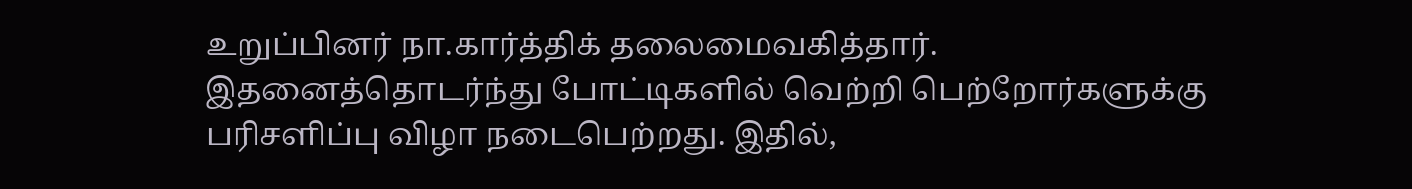உறுப்பினர் நா.கார்த்திக் தலைமைவகித்தார்.
இதனைத்தொடர்ந்து போட்டிகளில் வெற்றி பெற்றோர்களுக்கு பரிசளிப்பு விழா நடைபெற்றது. இதில்,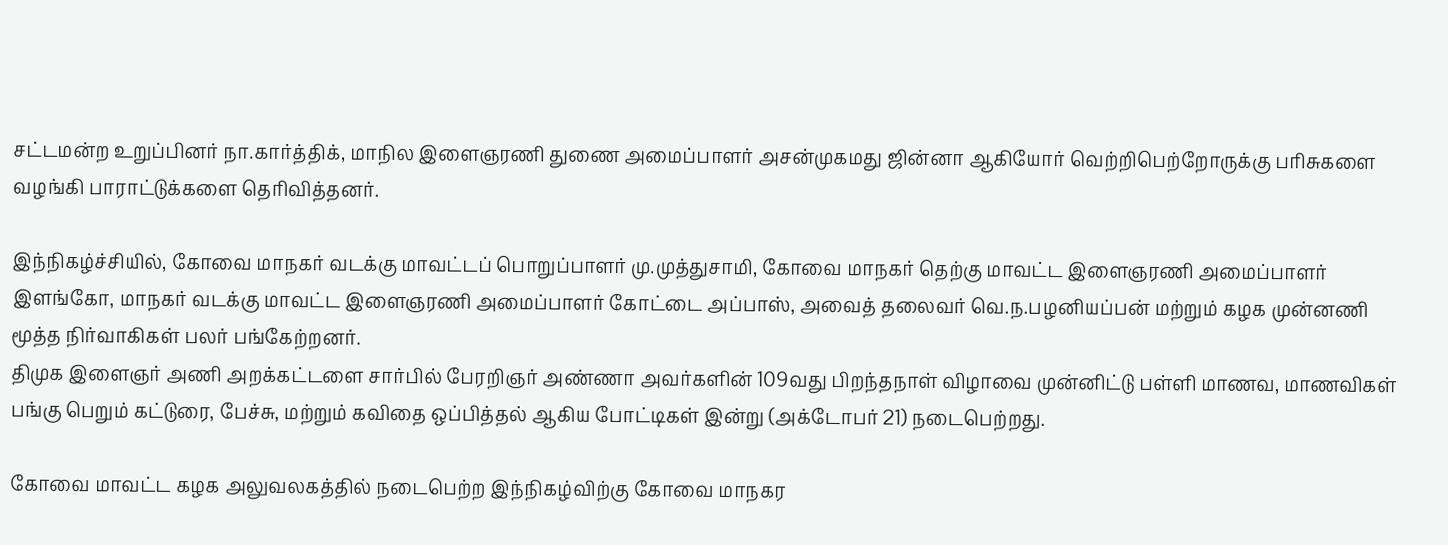சட்டமன்ற உறுப்பினர் நா.கார்த்திக், மாநில இளைஞரணி துணை அமைப்பாளர் அசன்முகமது ஜின்னா ஆகியோர் வெற்றிபெற்றோருக்கு பரிசுகளை வழங்கி பாராட்டுக்களை தெரிவித்தனர்.

இந்நிகழ்ச்சியில், கோவை மாநகர் வடக்கு மாவட்டப் பொறுப்பாளர் மு.முத்துசாமி, கோவை மாநகர் தெற்கு மாவட்ட இளைஞரணி அமைப்பாளர் இளங்கோ, மாநகர் வடக்கு மாவட்ட இளைஞரணி அமைப்பாளர் கோட்டை அப்பாஸ், அவைத் தலைவர் வெ.ந.பழனியப்பன் மற்றும் கழக முன்னணி மூத்த நிர்வாகிகள் பலர் பங்கேற்றனர்.
திமுக இளைஞர் அணி அறக்கட்டளை சார்பில் பேரறிஞர் அண்ணா அவர்களின் 109வது பிறந்தநாள் விழாவை முன்னிட்டு பள்ளி மாணவ, மாணவிகள் பங்கு பெறும் கட்டுரை, பேச்சு, மற்றும் கவிதை ஒப்பித்தல் ஆகிய போட்டிகள் இன்று (அக்டோபர் 21) நடைபெற்றது.

கோவை மாவட்ட கழக அலுவலகத்தில் நடைபெற்ற இந்நிகழ்விற்கு கோவை மாநகர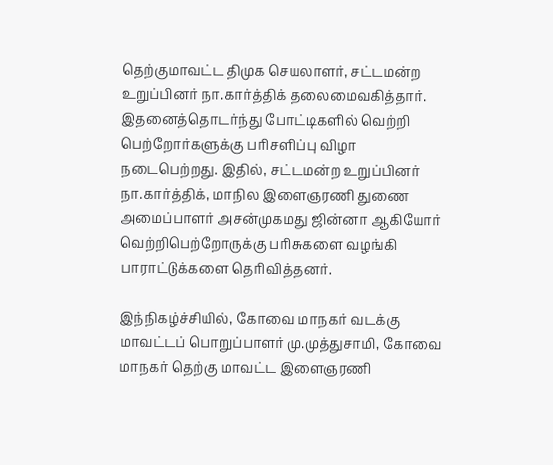தெற்குமாவட்ட திமுக செயலாளர், சட்டமன்ற உறுப்பினர் நா.கார்த்திக் தலைமைவகித்தார்.
இதனைத்தொடர்ந்து போட்டிகளில் வெற்றி பெற்றோர்களுக்கு பரிசளிப்பு விழா நடைபெற்றது. இதில், சட்டமன்ற உறுப்பினர் நா.கார்த்திக், மாநில இளைஞரணி துணை அமைப்பாளர் அசன்முகமது ஜின்னா ஆகியோர் வெற்றிபெற்றோருக்கு பரிசுகளை வழங்கி பாராட்டுக்களை தெரிவித்தனர்.

இந்நிகழ்ச்சியில், கோவை மாநகர் வடக்கு மாவட்டப் பொறுப்பாளர் மு.முத்துசாமி, கோவை மாநகர் தெற்கு மாவட்ட இளைஞரணி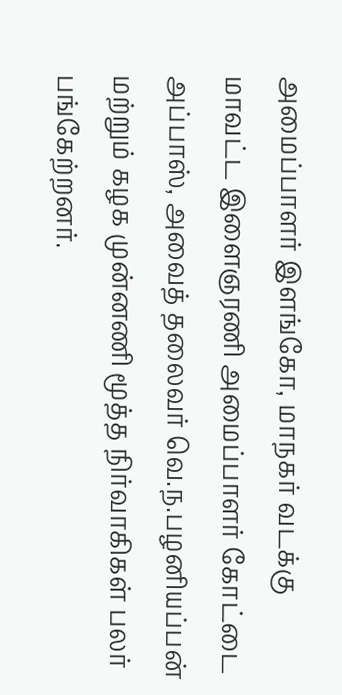அமைப்பாளர் இளங்கோ, மாநகர் வடக்கு மாவட்ட இளைஞரணி அமைப்பாளர் கோட்டை அப்பாஸ், அவைத் தலைவர் வெ.ந.பழனியப்பன் மற்றும் கழக முன்னணி மூத்த நிர்வாகிகள் பலர் பங்கேற்றனர்.